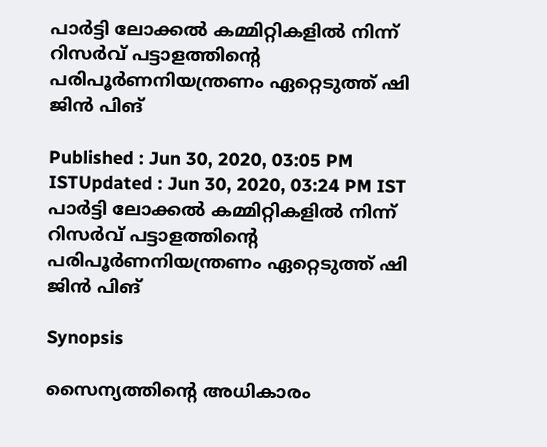പാർട്ടി ലോക്കൽ കമ്മിറ്റികളിൽ നിന്ന് റിസർവ് പട്ടാളത്തിന്റെ പരിപൂർണനിയന്ത്രണം ഏറ്റെടുത്ത് ഷി ജിൻ പിങ്

Published : Jun 30, 2020, 03:05 PM ISTUpdated : Jun 30, 2020, 03:24 PM IST
പാർട്ടി ലോക്കൽ കമ്മിറ്റികളിൽ നിന്ന് റിസർവ് പട്ടാളത്തിന്റെ പരിപൂർണനിയന്ത്രണം ഏറ്റെടുത്ത് ഷി ജിൻ പിങ്

Synopsis

സൈന്യത്തിന്റെ അധികാരം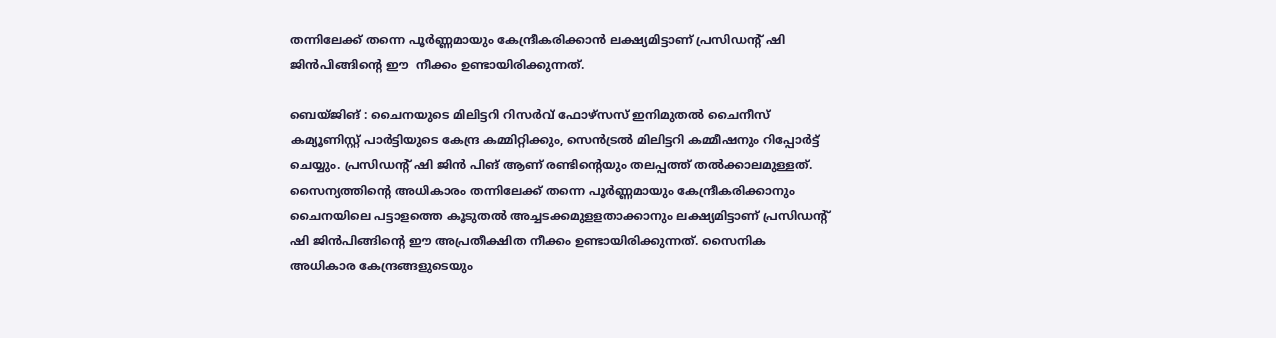തന്നിലേക്ക് തന്നെ പൂർണ്ണമായും കേന്ദ്രീകരിക്കാൻ ലക്ഷ്യമിട്ടാണ് പ്രസിഡന്റ് ഷി ജിൻപിങ്ങിന്റെ ഈ  നീക്കം ഉണ്ടായിരിക്കുന്നത്.

ബെയ്‌ജിങ് : ചൈനയുടെ മിലിട്ടറി റിസർവ് ഫോഴ്സസ് ഇനിമുതൽ ചൈനീസ് കമ്യൂണിസ്റ്റ് പാർട്ടിയുടെ കേന്ദ്ര കമ്മിറ്റിക്കും, സെൻട്രൽ മിലിട്ടറി കമ്മീഷനും റിപ്പോർട്ട് ചെയ്യും. പ്രസിഡന്റ് ഷി ജിൻ പിങ് ആണ് രണ്ടിന്റെയും തലപ്പത്ത് തൽക്കാലമുള്ളത്. സൈന്യത്തിന്റെ അധികാരം തന്നിലേക്ക് തന്നെ പൂർണ്ണമായും കേന്ദ്രീകരിക്കാനും ചൈനയിലെ പട്ടാളത്തെ കൂടുതൽ അച്ചടക്കമുളളതാക്കാനും ലക്ഷ്യമിട്ടാണ് പ്രസിഡന്റ് ഷി ജിൻപിങ്ങിന്റെ ഈ അപ്രതീക്ഷിത നീക്കം ഉണ്ടായിരിക്കുന്നത്. സൈനിക അധികാര കേന്ദ്രങ്ങളുടെയും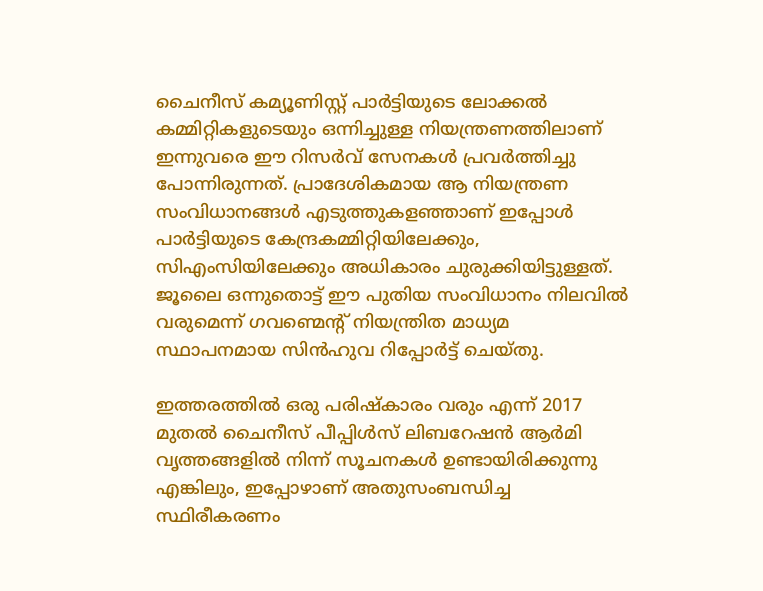ചൈനീസ് കമ്യൂണിസ്റ്റ് പാർട്ടിയുടെ ലോക്കൽ കമ്മിറ്റികളുടെയും ഒന്നിച്ചുള്ള നിയന്ത്രണത്തിലാണ് ഇന്നുവരെ ഈ റിസർവ് സേനകൾ പ്രവർത്തിച്ചു പോന്നിരുന്നത്. പ്രാദേശികമായ ആ നിയന്ത്രണ സംവിധാനങ്ങൾ എടുത്തുകളഞ്ഞാണ് ഇപ്പോൾ പാർട്ടിയുടെ കേന്ദ്രകമ്മിറ്റിയിലേക്കും, സിഎംസിയിലേക്കും അധികാരം ചുരുക്കിയിട്ടുള്ളത്. ജൂലൈ ഒന്നുതൊട്ട് ഈ പുതിയ സംവിധാനം നിലവിൽ വരുമെന്ന് ഗവണ്മെന്റ് നിയന്ത്രിത മാധ്യമ സ്ഥാപനമായ സിൻഹുവ റിപ്പോർട്ട് ചെയ്തു.

ഇത്തരത്തിൽ ഒരു പരിഷ്‌കാരം വരും എന്ന് 2017 മുതൽ ചൈനീസ് പീപ്പിൾസ് ലിബറേഷൻ ആർമി വൃത്തങ്ങളിൽ നിന്ന് സൂചനകൾ ഉണ്ടായിരിക്കുന്നു എങ്കിലും, ഇപ്പോഴാണ് അതുസംബന്ധിച്ച സ്ഥിരീകരണം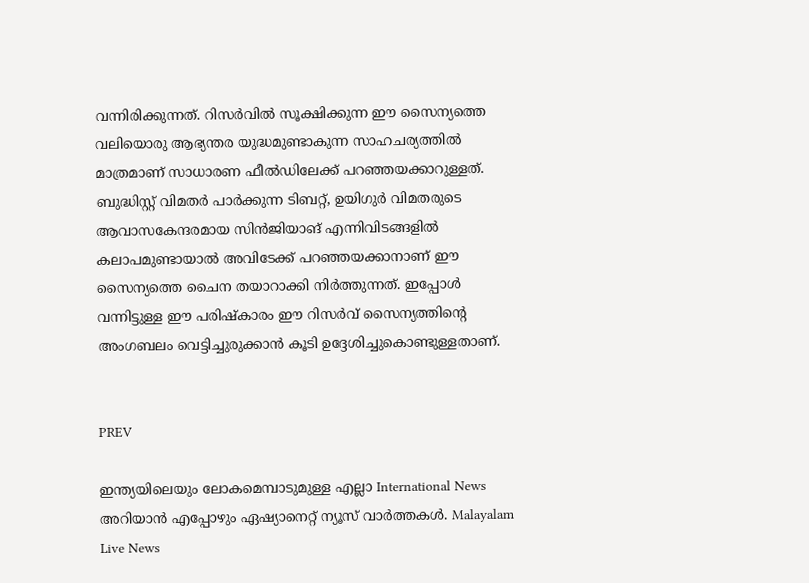വന്നിരിക്കുന്നത്. റിസർവിൽ സൂക്ഷിക്കുന്ന ഈ സൈന്യത്തെ വലിയൊരു ആഭ്യന്തര യുദ്ധമുണ്ടാകുന്ന സാഹചര്യത്തിൽ മാത്രമാണ് സാധാരണ ഫീൽഡിലേക്ക് പറഞ്ഞയക്കാറുള്ളത്. ബുദ്ധിസ്റ്റ് വിമതർ പാർക്കുന്ന ടിബറ്റ്, ഉയിഗുർ വിമതരുടെ ആവാസകേന്ദരമായ സിൻജിയാങ് എന്നിവിടങ്ങളിൽ കലാപമുണ്ടായാൽ അവിടേക്ക് പറഞ്ഞയക്കാനാണ് ഈ സൈന്യത്തെ ചൈന തയാറാക്കി നിർത്തുന്നത്. ഇപ്പോൾ വന്നിട്ടുള്ള ഈ പരിഷ്‌കാരം ഈ റിസർവ് സൈന്യത്തിന്റെ അംഗബലം വെട്ടിച്ചുരുക്കാൻ കൂടി ഉദ്ദേശിച്ചുകൊണ്ടുള്ളതാണ്.


PREV

ഇന്ത്യയിലെയും ലോകമെമ്പാടുമുള്ള എല്ലാ International News അറിയാൻ എപ്പോഴും ഏഷ്യാനെറ്റ് ന്യൂസ് വാർത്തകൾ. Malayalam Live News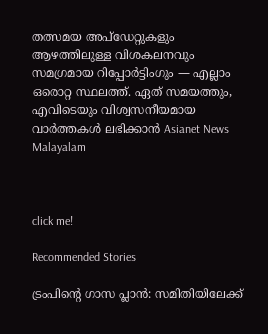തത്സമയ അപ്‌ഡേറ്റുകളും ആഴത്തിലുള്ള വിശകലനവും സമഗ്രമായ റിപ്പോർട്ടിംഗും — എല്ലാം ഒരൊറ്റ സ്ഥലത്ത്. ഏത് സമയത്തും, എവിടെയും വിശ്വസനീയമായ വാർത്തകൾ ലഭിക്കാൻ Asianet News Malayalam



click me!

Recommended Stories

ട്രംപിന്റെ ഗാസ പ്ലാൻ: സമിതിയിലേക്ക്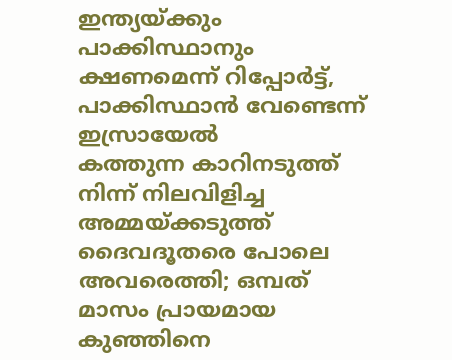ഇന്ത്യയ്ക്കും പാക്കിസ്ഥാനും ക്ഷണമെന്ന് റിപ്പോര്‍ട്ട്, പാക്കിസ്ഥാൻ വേണ്ടെന്ന് ഇസ്രായേൽ
കത്തുന്ന കാറിനടുത്ത് നിന്ന് നിലവിളിച്ച അമ്മയ്ക്കടുത്ത് ദൈവദൂതരെ പോലെ അവരെത്തി; ഒമ്പത് മാസം പ്രായമായ കുഞ്ഞിനെ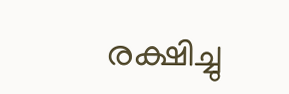രക്ഷിച്ചു